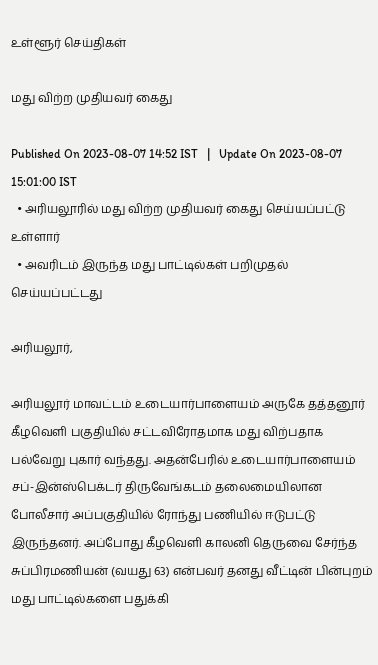உள்ளூர் செய்திகள்

மது விற்ற முதியவர் கைது

Published On 2023-08-07 14:52 IST   |   Update On 2023-08-07 15:01:00 IST
  • அரியலூரில் மது விற்ற முதியவர் கைது செய்யப்பட்டு உள்ளார்
  • அவரிடம் இருந்த மது பாட்டில்கள் பறிமுதல் செய்யப்பட்டது

அரியலூர்,

அரியலூர் மாவட்டம் உடையார்பாளையம் அருகே தத்தனூர் கீழவெளி பகுதியில் சட்டவிரோதமாக மது விற்பதாக பல்வேறு புகார் வந்தது. அதன்பேரில் உடையார்பாளையம் சப்-இன்ஸ்பெக்டர் திருவேங்கடம் தலைமையிலான போலீசார் அப்பகுதியில் ரோந்து பணியில் ஈடுபட்டு இருந்தனர். அப்போது கீழவெளி காலனி தெருவை சேர்ந்த சுப்பிரமணியன் (வயது 63) என்பவர் தனது வீட்டின் பின்புறம் மது பாட்டில்களை பதுக்கி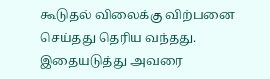கூடுதல் விலைக்கு விற்பனை செய்தது தெரிய வந்தது. இதையடுத்து அவரை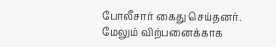போலீசார் கைது செய்தனர். மேலும் விற்பனைக்காக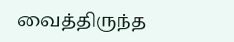வைத்திருந்த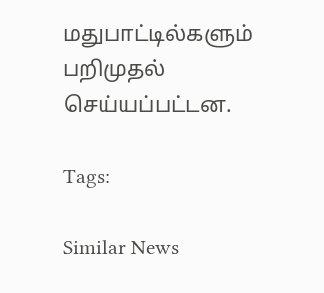மதுபாட்டில்களும் பறிமுதல் செய்யப்பட்டன.

Tags:

Similar News